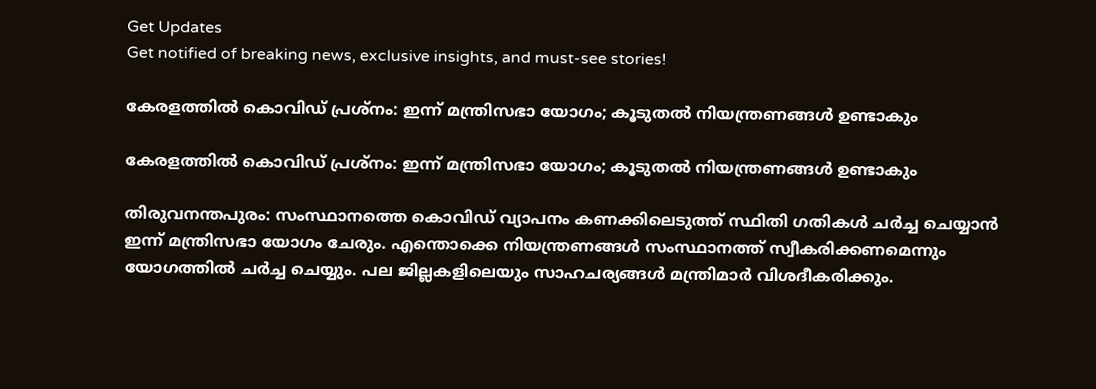Get Updates
Get notified of breaking news, exclusive insights, and must-see stories!

കേരളത്തിൽ കൊവിഡ് പ്രശ്നം: ഇന്ന് മന്ത്രിസഭാ യോഗം; കൂടുതൽ നിയന്ത്രണങ്ങൾ ഉണ്ടാകും

കേരളത്തിൽ കൊവിഡ് പ്രശ്നം: ഇന്ന് മന്ത്രിസഭാ യോഗം; കൂടുതൽ നിയന്ത്രണങ്ങൾ ഉണ്ടാകും

തിരുവനന്തപുരം: സംസ്ഥാനത്തെ കൊവിഡ് വ്യാപനം കണക്കിലെടുത്ത് സ്ഥിതി ഗതികൾ ചർച്ച ചെയ്യാൻ ഇന്ന് മന്ത്രിസഭാ യോഗം ചേരും. എന്തൊക്കെ നിയന്ത്രണങ്ങൾ സംസ്ഥാനത്ത് സ്വീകരിക്കണമെന്നും യോഗത്തിൽ ചർച്ച ചെയ്യും. പല ജില്ലകളിലെയും സാഹചര്യങ്ങൾ മന്ത്രിമാർ വിശദീകരിക്കും.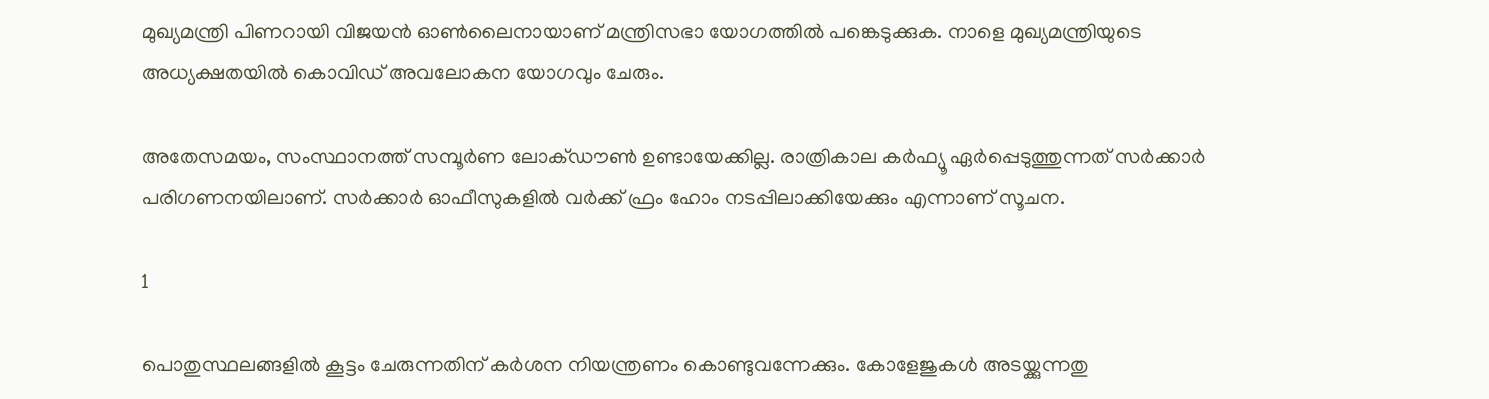മുഖ്യമന്ത്രി പിണറായി വിജയൻ ഓൺലൈനായാണ് മന്ത്രിസഭാ യോഗത്തിൽ പങ്കെടുക്കുക. നാളെ മുഖ്യമന്ത്രിയുടെ അധ്യക്ഷതയിൽ കൊവിഡ് അവലോകന യോഗവും ചേരും.

അതേസമയം, സംസ്ഥാനത്ത് സമ്പൂർണ ലോക്ഡൗൺ ഉണ്ടായേക്കില്ല. രാത്രികാല കർഫ്യൂ ഏർപ്പെടുത്തുന്നത് സർക്കാർ പരിഗണനയിലാണ്. സർക്കാർ ഓഫീസുകളിൽ വർക്ക് ഫ്രം ഹോം നടപ്പിലാക്കിയേക്കും എന്നാണ് സൂചന.

1

പൊതുസ്ഥലങ്ങളിൽ കൂട്ടം ചേരുന്നതിന് കർശന നിയന്ത്രണം കൊണ്ടുവന്നേക്കും. കോളേജുകൾ അടയ്ക്കുന്നതു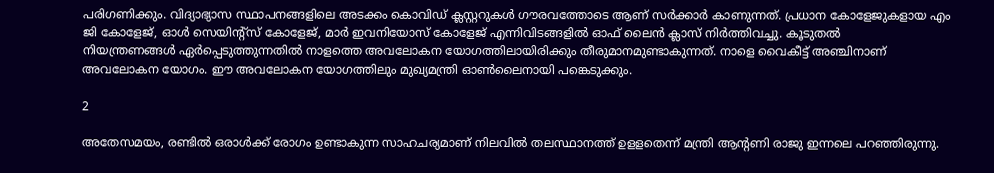പരിഗണിക്കും. വിദ്യാഭ്യാസ സ്ഥാപനങ്ങളിലെ അടക്കം കൊവിഡ് ക്ലസ്റ്ററുകൾ ഗൗരവത്തോടെ ആണ് സർക്കാർ കാണുന്നത്. പ്രധാന കോളേജുകളായ എം ജി കോളേജ്, ഓൾ സെയിന്റ്സ് കോളേജ്, മാർ ഇവനിയോസ് കോളേജ് എന്നിവിടങ്ങളിൽ ഓഫ് ലൈൻ ക്ലാസ് നിർത്തിവച്ചു. കൂടുതൽ നിയന്ത്രണങ്ങൾ ‌ഏർപ്പെടുത്തുന്നതിൽ നാളത്തെ അവലോകന യോഗത്തിലായിരിക്കും തീരുമാനമുണ്ടാകുന്നത്. നാളെ വൈകീട്ട് അഞ്ചിനാണ് അവലോകന യോഗം. ഈ അവലോകന യോഗത്തിലും മുഖ്യമന്ത്രി ഓൺലൈനായി പങ്കെടുക്കും.

2

അതേസമയം, രണ്ടിൽ ഒരാൾക്ക് രോഗം ഉണ്ടാകുന്ന സാഹചര്യമാണ് നിലവിൽ തലസ്ഥാനത്ത് ഉളളതെന്ന് മന്ത്രി ആന്റണി രാജു ഇന്നലെ പറഞ്ഞിരുന്നു.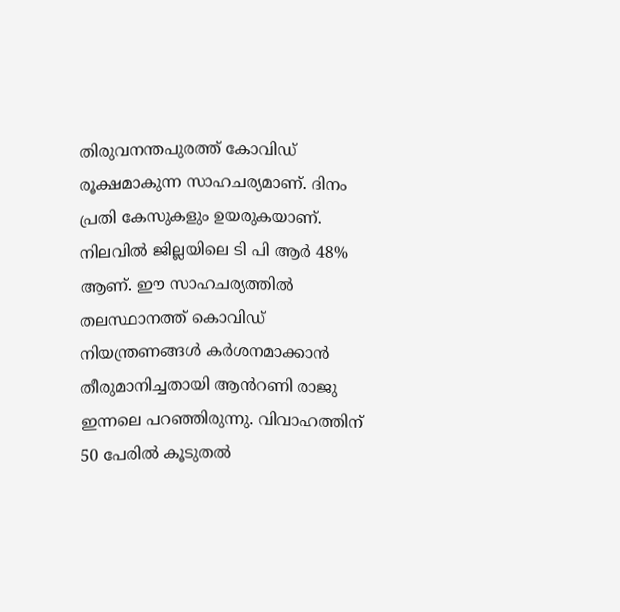തിരുവനന്തപുരത്ത് കോവിഡ് രൂക്ഷമാകുന്ന സാഹചര്യമാണ്. ദിനം പ്രതി കേസുകളും ഉയരുകയാണ്. നിലവിൽ ജില്ലയിലെ ടി പി ആർ 48% ആണ്. ഈ സാഹചര്യത്തിൽ തലസ്ഥാനത്ത് കൊവിഡ് നിയന്ത്രണങ്ങൾ കർശനമാക്കാൻ തീരുമാനിച്ചതായി ആൻറണി രാജു ഇന്നലെ പറഞ്ഞിരുന്നു. വിവാഹത്തിന് 50 പേരിൽ കൂടുതൽ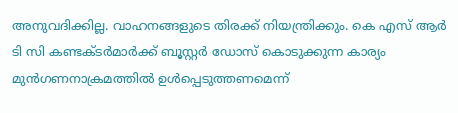അനുവദിക്കില്ല. വാഹനങ്ങളുടെ തിരക്ക് നിയന്ത്രിക്കും. കെ എസ് ആർ ടി സി കണ്ടക്ടർമാർക്ക് ബൂസ്റ്റർ ഡോസ് കൊടുക്കുന്ന കാര്യം മുൻഗണനാക്രമത്തിൽ ഉൾപ്പെടുത്തണമെന്ന്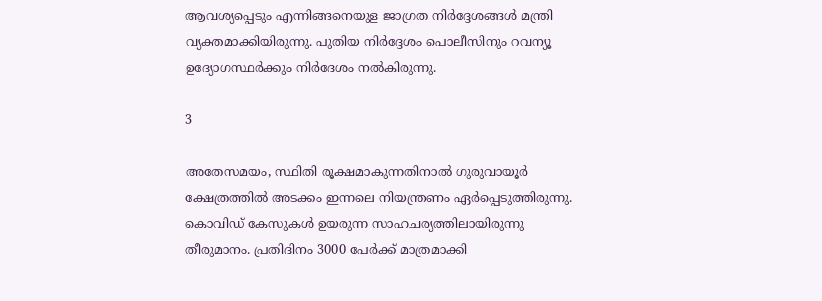ആവശ്യപ്പെടും എന്നിങ്ങനെയുള ജാഗ്രത നിർദ്ദേശങ്ങൾ മന്ത്രി വ്യക്തമാക്കിയിരുന്നു. പുതിയ നിർദ്ദേശം പൊലീസിനും റവന്യൂ ഉദ്യോഗസ്ഥർക്കും നിർദേശം നൽകിരുന്നു.

3

അതേസമയം, സ്ഥിതി രൂക്ഷമാകുന്നതിനാൽ ഗുരുവായൂർ ക്ഷേത്രത്തിൽ അടക്കം ഇന്നലെ നിയന്ത്രണം ഏർപ്പെടുത്തിരുന്നു. കൊവിഡ് കേസുകൾ ഉയരുന്ന സാഹചര്യത്തിലായിരുന്നു തീരുമാനം. പ്രതിദിനം 3000 പേർക്ക് മാത്രമാക്കി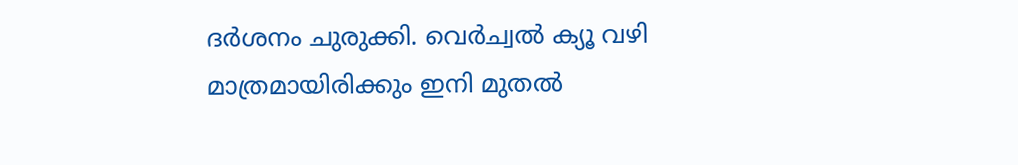ദർശനം ചുരുക്കി. വെർച്വൽ ക്യൂ വഴി മാത്രമായിരിക്കും ഇനി മുതൽ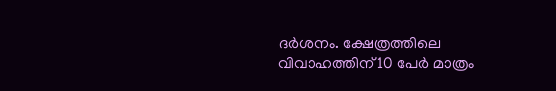ദർശനം. ക്ഷേത്രത്തിലെ വിവാഹത്തിന് 10 പേർ മാത്രം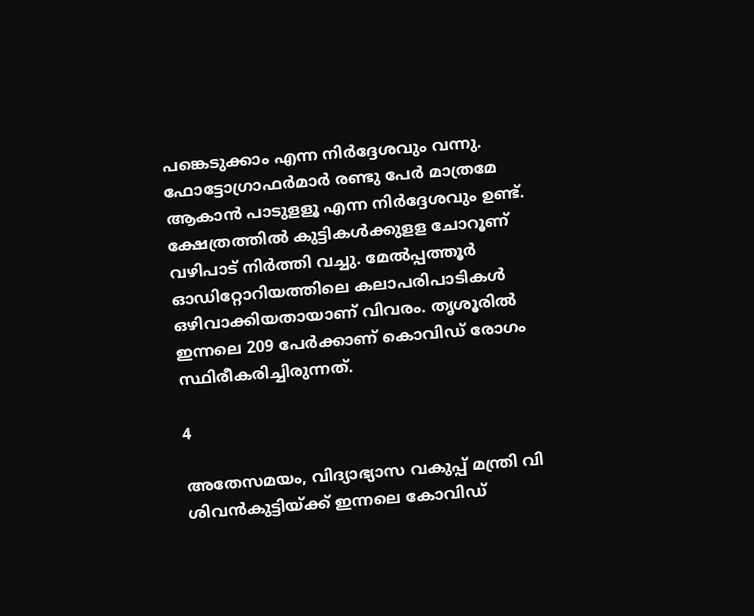പങ്കെടുക്കാം എന്ന നിർദ്ദേശവും വന്നു. ഫോട്ടോഗ്രാഫർമാർ രണ്ടു പേർ മാത്രമേ ആകാൻ പാടുളളൂ എന്ന നിർദ്ദേശവും ഉണ്ട്. ക്ഷേത്രത്തിൽ കുട്ടികൾക്കുളള ചോറൂണ് വഴിപാട് നിർത്തി വച്ചു. മേൽപ്പത്തൂർ ഓഡിറ്റോറിയത്തിലെ കലാപരിപാടികൾ ഒഴിവാക്കിയതായാണ് വിവരം. തൃശൂരിൽ ഇന്നലെ 209 പേർക്കാണ് കൊവിഡ് രോഗം സ്ഥിരീകരിച്ചിരുന്നത്.

4

അതേസമയം, വിദ്യാഭ്യാസ വകുപ്പ് മന്ത്രി വി ശിവൻകുട്ടിയ്ക്ക് ഇന്നലെ കോവിഡ്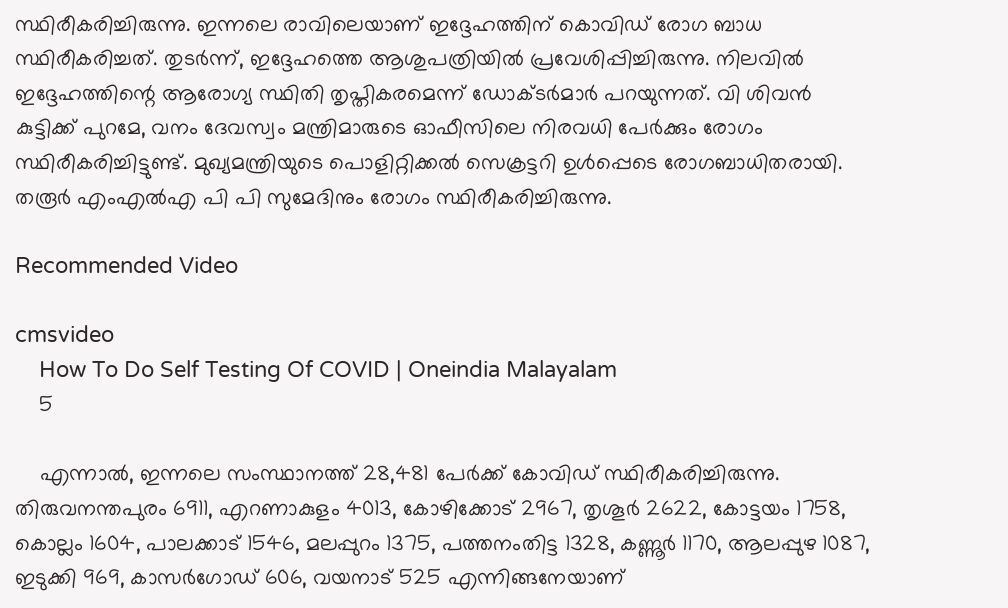സ്ഥിരീകരിച്ചിരുന്നു. ഇന്നലെ രാവിലെയാണ് ഇദ്ദേഹത്തിന് കൊവിഡ് രോഗ ബാധ സ്ഥിരീകരിച്ചത്. തുടർന്ന്, ഇദ്ദേഹത്തെ ആശുപത്രിയിൽ പ്രവേശിപ്പിച്ചിരുന്നു. നിലവിൽ ഇദ്ദേഹത്തിന്റെ ആരോഗ്യ സ്ഥിതി തൃപ്തികരമെന്ന് ഡോക്ടർമാർ പറയുന്നത്. വി ശിവൻ കുട്ടിക്ക് പുറമേ, വനം ദേവസ്വം മന്ത്രിമാരുടെ ഓഫീസിലെ നിരവധി പേർക്കും രോഗം സ്ഥിരീകരിച്ചിട്ടുണ്ട്. മുഖ്യമന്ത്രിയുടെ പൊളിറ്റിക്കൽ സെക്രട്ടറി ഉൾപ്പെടെ രോഗബാധിതരായി. തരൂർ എംഎൽഎ പി പി സുമേദിനും രോഗം സ്ഥിരീകരിച്ചിരുന്നു.

Recommended Video

cmsvideo
    How To Do Self Testing Of COVID | Oneindia Malayalam
    5

    എന്നാൽ, ഇന്നലെ സംസ്ഥാനത്ത് 28,481 പേര്‍ക്ക് കോവിഡ് സ്ഥിരീകരിച്ചിരുന്നു. തിരുവനന്തപുരം 6911, എറണാകുളം 4013, കോഴിക്കോട് 2967, തൃശൂര്‍ 2622, കോട്ടയം 1758, കൊല്ലം 1604, പാലക്കാട് 1546, മലപ്പുറം 1375, പത്തനംതിട്ട 1328, കണ്ണൂര്‍ 1170, ആലപ്പുഴ 1087, ഇടുക്കി 969, കാസര്‍ഗോഡ് 606, വയനാട് 525 എന്നിങ്ങനേയാണ്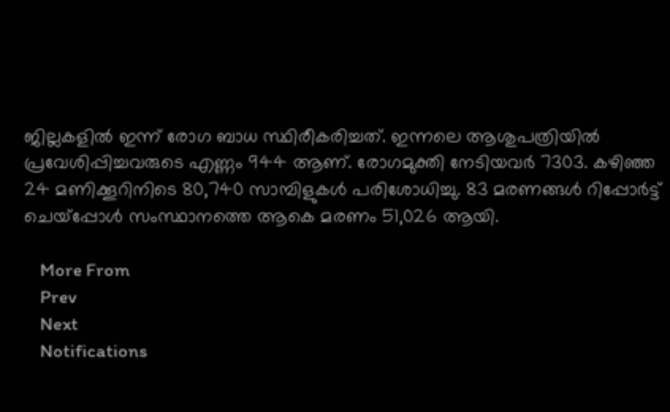ജില്ലകളില്‍ ഇന്ന് രോഗ ബാധ സ്ഥിരീകരിച്ചത്. ഇന്നലെ ആശുപത്രിയില്‍ പ്രവേശിപ്പിച്ചവരുടെ എണ്ണം 944 ആണ്. രോഗമുക്തി നേടിയവര്‍ 7303. കഴിഞ്ഞ 24 മണിക്കൂറിനിടെ 80,740 സാമ്പിളുകള്‍ പരിശോധിച്ചു. 83 മരണങ്ങൾ റിപ്പോര്‍ട്ട് ചെയ്പ്പോൾ സംസ്ഥാനത്തെ ആകെ മരണം 51,026 ആയി.

    More From
    Prev
    Next
    Notifications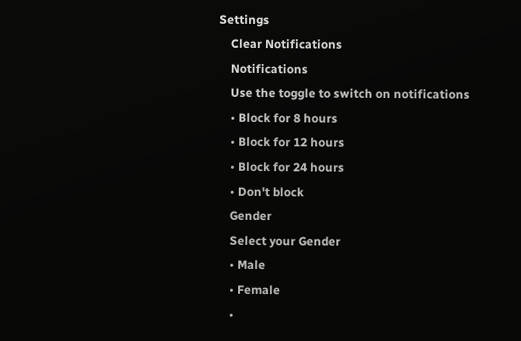Settings
    Clear Notifications
    Notifications
    Use the toggle to switch on notifications
    • Block for 8 hours
    • Block for 12 hours
    • Block for 24 hours
    • Don't block
    Gender
    Select your Gender
    • Male
    • Female
    •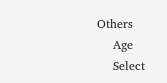Others
    Age
    Select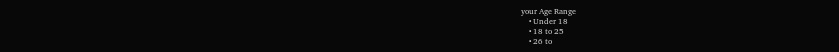your Age Range
    • Under 18
    • 18 to 25
    • 26 to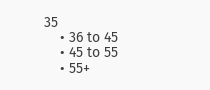35
    • 36 to 45
    • 45 to 55
    • 55+